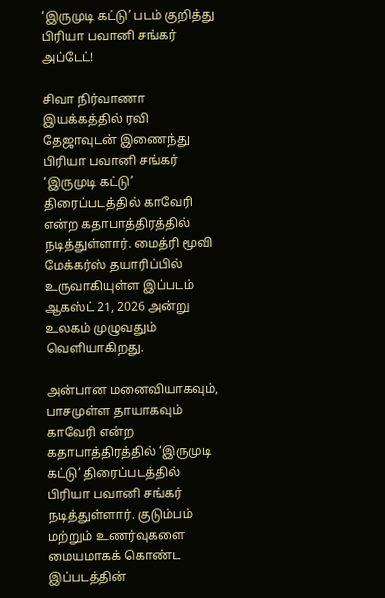‘இருமுடி கட்டு’ படம் குறித்து பிரியா பவானி சங்கர் அப்டேட்!

சிவா நிர்வாணா இயக்கத்தில் ரவி தேஜாவுடன் இணைந்து பிரியா பவானி சங்கர் ‘இருமுடி கட்டு’ திரைப்படத்தில் காவேரி என்ற கதாபாத்திரத்தில் நடித்துள்ளார். மைத்ரி மூவி மேக்கர்ஸ் தயாரிப்பில் உருவாகியுள்ள இப்படம் ஆகஸ்ட் 21, 2026 அன்று உலகம் முழுவதும் வெளியாகிறது.

அன்பான மனைவியாகவும், பாசமுள்ள தாயாகவும் காவேரி என்ற கதாபாத்திரத்தில் ‘இருமுடி கட்டு’ திரைப்படத்தில் பிரியா பவானி சங்கர் நடித்துள்ளார். குடும்பம் மற்றும் உணர்வுகளை மையமாகக் கொண்ட இப்படத்தின்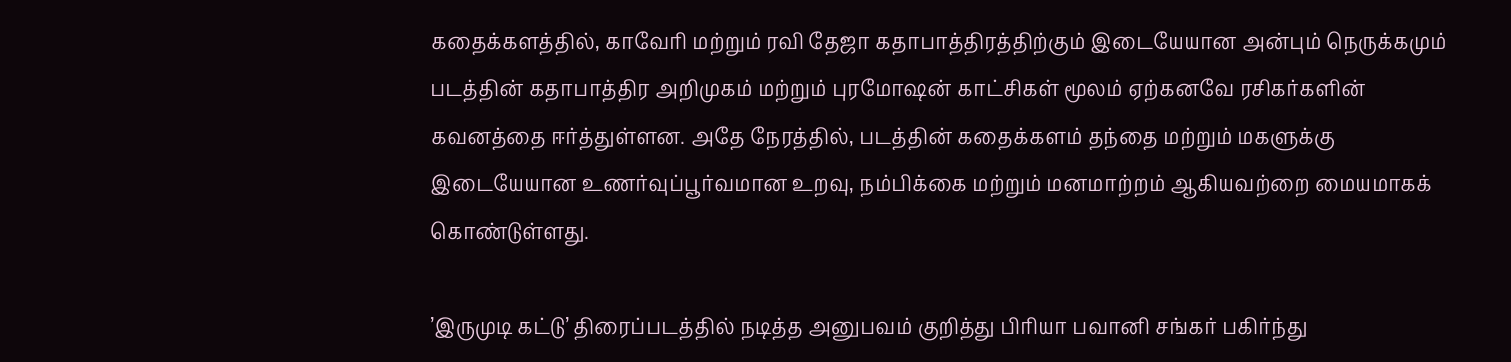கதைக்களத்தில், காவேரி மற்றும் ரவி தேஜா கதாபாத்திரத்திற்கும் இடையேயான அன்பும் நெருக்கமும் படத்தின் கதாபாத்திர அறிமுகம் மற்றும் புரமோஷன் காட்சிகள் மூலம் ஏற்கனவே ரசிகர்களின் கவனத்தை ஈர்த்துள்ளன. அதே நேரத்தில், படத்தின் கதைக்களம் தந்தை மற்றும் மகளுக்கு இடையேயான உணர்வுப்பூர்வமான உறவு, நம்பிக்கை மற்றும் மனமாற்றம் ஆகியவற்றை மையமாகக் கொண்டுள்ளது.

’இருமுடி கட்டு’ திரைப்படத்தில் நடித்த அனுபவம் குறித்து பிரியா பவானி சங்கர் பகிர்ந்து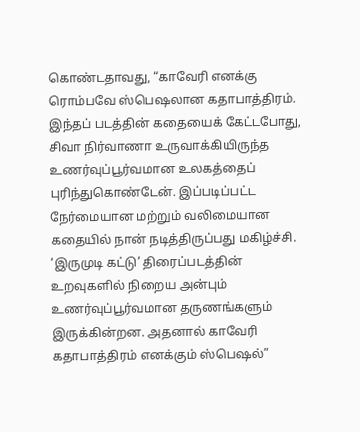கொண்டதாவது, “காவேரி எனக்கு ரொம்பவே ஸ்பெஷலான கதாபாத்திரம். இந்தப் படத்தின் கதையைக் கேட்டபோது, சிவா நிர்வாணா உருவாக்கியிருந்த உணர்வுப்பூர்வமான உலகத்தைப் புரிந்துகொண்டேன். இப்படிப்பட்ட நேர்மையான மற்றும் வலிமையான கதையில் நான் நடித்திருப்பது மகிழ்ச்சி. ‘இருமுடி கட்டு’ திரைப்படத்தின் உறவுகளில் நிறைய அன்பும் உணர்வுப்பூர்வமான தருணங்களும் இருக்கின்றன. அதனால் காவேரி கதாபாத்திரம் எனக்கும் ஸ்பெஷல்”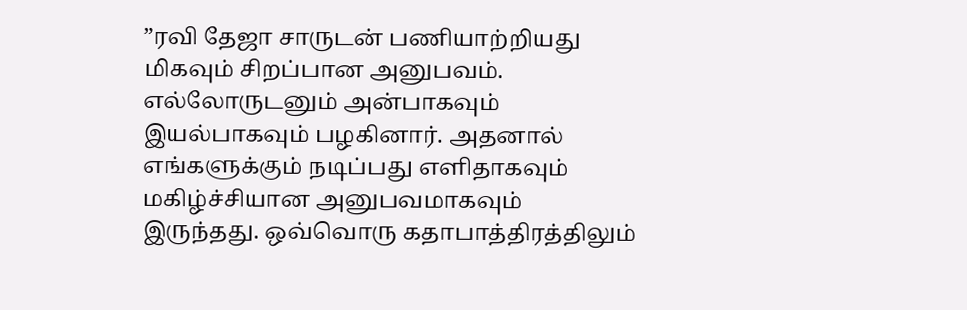”ரவி தேஜா சாருடன் பணியாற்றியது மிகவும் சிறப்பான அனுபவம். எல்லோருடனும் அன்பாகவும் இயல்பாகவும் பழகினார். அதனால் எங்களுக்கும் நடிப்பது எளிதாகவும் மகிழ்ச்சியான அனுபவமாகவும் இருந்தது. ஒவ்வொரு கதாபாத்திரத்திலும்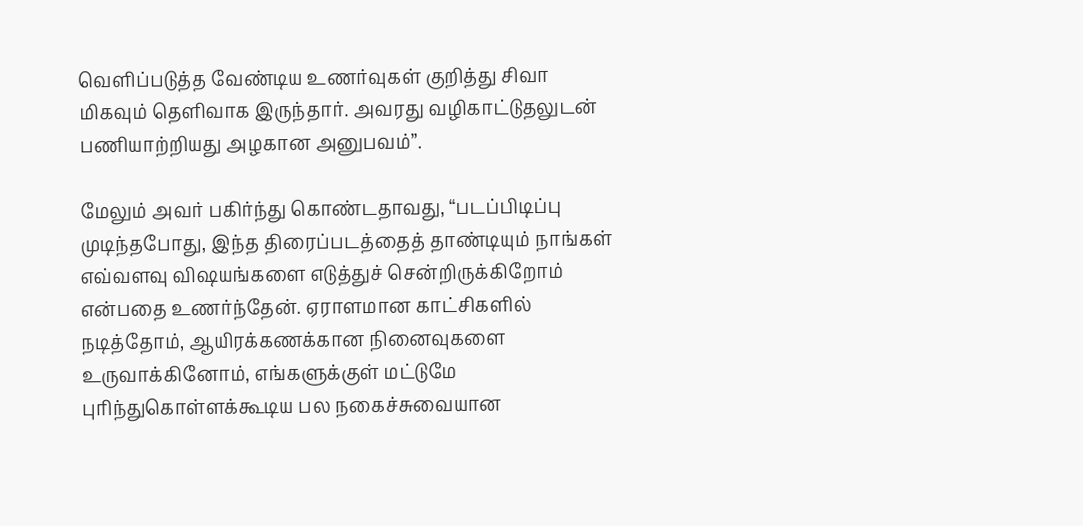வெளிப்படுத்த வேண்டிய உணர்வுகள் குறித்து சிவா மிகவும் தெளிவாக இருந்தார். அவரது வழிகாட்டுதலுடன் பணியாற்றியது அழகான அனுபவம்”.

மேலும் அவர் பகிர்ந்து கொண்டதாவது, “படப்பிடிப்பு முடிந்தபோது, இந்த திரைப்படத்தைத் தாண்டியும் நாங்கள் எவ்வளவு விஷயங்களை எடுத்துச் சென்றிருக்கிறோம் என்பதை உணர்ந்தேன். ஏராளமான காட்சிகளில் நடித்தோம், ஆயிரக்கணக்கான நினைவுகளை உருவாக்கினோம், எங்களுக்குள் மட்டுமே புரிந்துகொள்ளக்கூடிய பல நகைச்சுவையான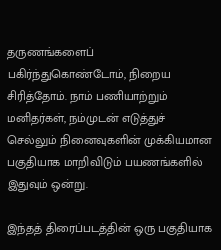தருணங்களைப் பகிர்ந்துகொண்டோம், நிறைய சிரித்தோம். நாம் பணியாற்றும் மனிதர்கள், நம்முடன் எடுத்துச் செல்லும் நினைவுகளின் முக்கியமான பகுதியாக மாறிவிடும் பயணங்களில் இதுவும் ஒன்று.

இந்தத் திரைப்படத்தின் ஒரு பகுதியாக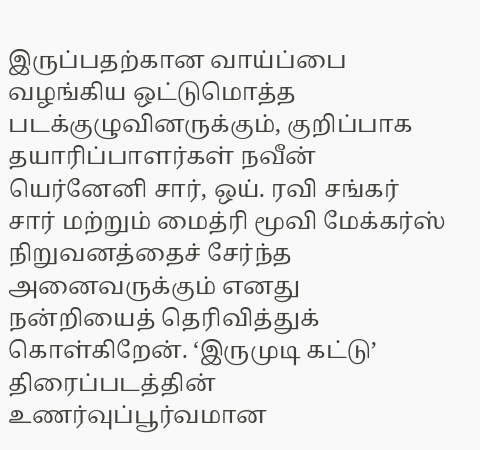இருப்பதற்கான வாய்ப்பை வழங்கிய ஒட்டுமொத்த படக்குழுவினருக்கும், குறிப்பாக தயாரிப்பாளர்கள் நவீன் யெர்னேனி சார், ஒய். ரவி சங்கர் சார் மற்றும் மைத்ரி மூவி மேக்கர்ஸ் நிறுவனத்தைச் சேர்ந்த அனைவருக்கும் எனது நன்றியைத் தெரிவித்துக் கொள்கிறேன். ‘இருமுடி கட்டு’ திரைப்படத்தின் உணர்வுப்பூர்வமான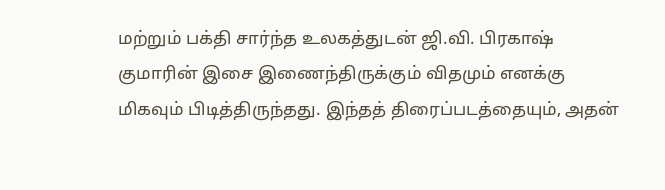மற்றும் பக்தி சார்ந்த உலகத்துடன் ஜி.வி. பிரகாஷ் குமாரின் இசை இணைந்திருக்கும் விதமும் எனக்கு மிகவும் பிடித்திருந்தது. இந்தத் திரைப்படத்தையும், அதன்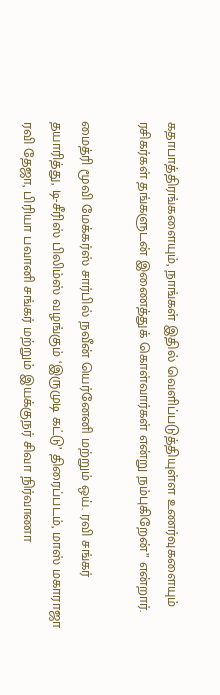கதாபாத்திரங்களையும், நாங்கள் இதில் வெளிப்படுத்தியுள்ள உணர்வுகளையும் ரசிகர்கள் தங்களுடன் இணைத்துக் கொள்வார்கள் என்று நம்புகிறேன்” என்றார்.

மைத்ரி மூவி மேக்கர்ஸ் சார்பில் நவீன் யெர்னேனி மற்றும் ஒய். ரவி சங்கர் தயாரித்து, டி-சீரிஸ் பிலிம்ஸ் வழங்கும் ‘இருமுடி கட்டு’ திரைப்படம், மாஸ் மகாராஜா ரவி தேஜா, பிரியா பவானி சங்கர் மற்றும் இயக்குநர் சிவா நிர்வாணா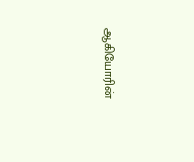ஆகியோரின்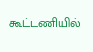கூட்டணியில்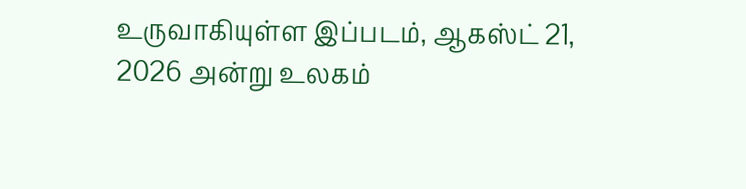உருவாகியுள்ள இப்படம், ஆகஸ்ட் 21, 2026 அன்று உலகம்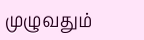முழுவதும்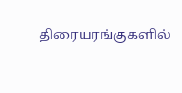திரையரங்குகளில்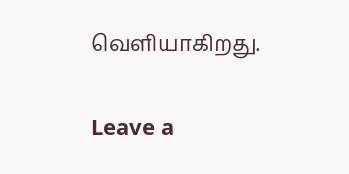வெளியாகிறது.

Leave a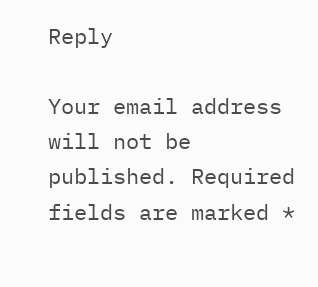Reply

Your email address will not be published. Required fields are marked *